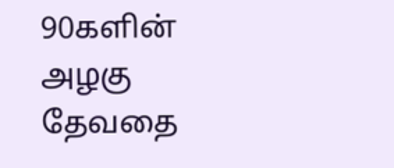90களின் அழகு தேவதை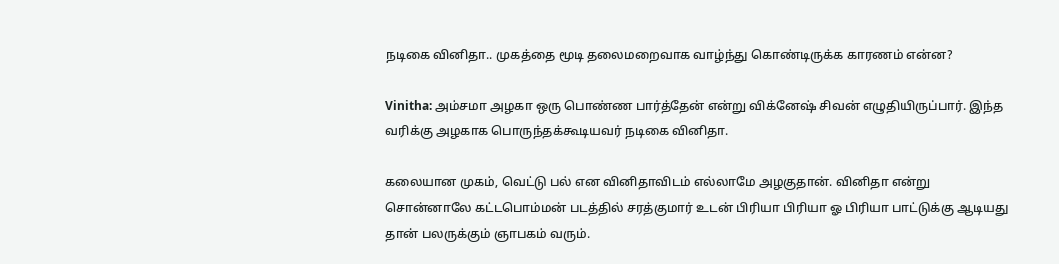நடிகை வினிதா.. முகத்தை மூடி தலைமறைவாக வாழ்ந்து கொண்டிருக்க காரணம் என்ன?

Vinitha: அம்சமா அழகா ஒரு பொண்ண பார்த்தேன் என்று விக்னேஷ் சிவன் எழுதியிருப்பார். இந்த வரிக்கு அழகாக பொருந்தக்கூடியவர் நடிகை வினிதா.

கலையான முகம், வெட்டு பல் என வினிதாவிடம் எல்லாமே அழகுதான். வினிதா என்று சொன்னாலே கட்டபொம்மன் படத்தில் சரத்குமார் உடன் பிரியா பிரியா ஓ பிரியா பாட்டுக்கு ஆடியது தான் பலருக்கும் ஞாபகம் வரும்.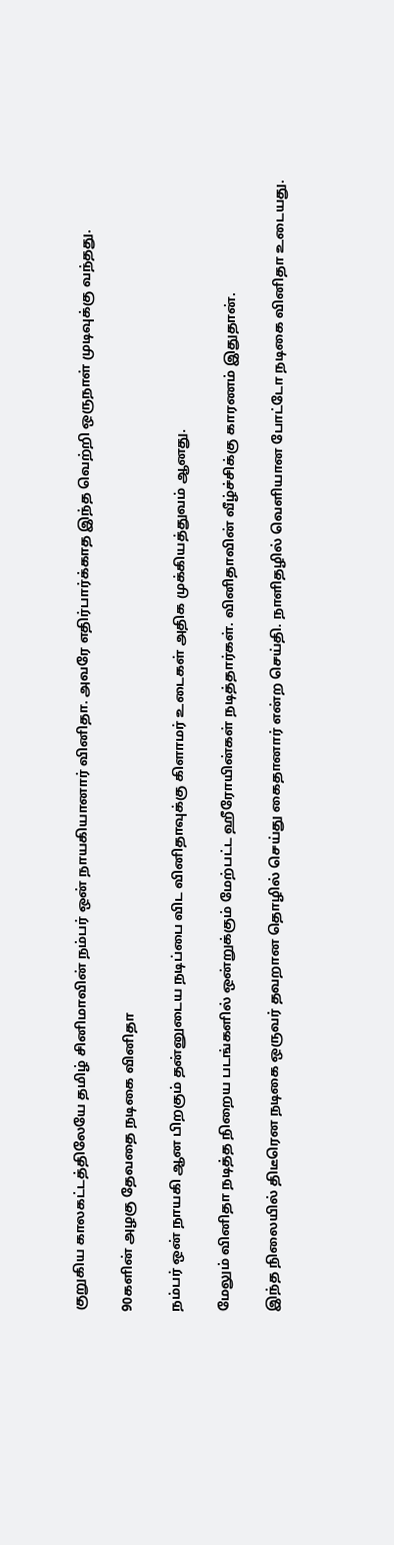குறுகிய காலகட்டத்திலேயே தமிழ் சினிமாவின் நம்பர் ஒன் நாயகியானார் வினிதா. அவரே எதிர்பார்க்காத இந்த வெற்றி ஒருநாள் முடிவுக்கு வந்தது.

90களின் அழகு தேவதை நடிகை வினிதா

நம்பர் ஒன் நாயகி ஆன பிறகும் தன்னுடைய நடிப்பை விட வினிதாவுக்கு கிளாமர் உடைகள் அதிக முக்கியத்துவம் ஆனது.

மேலும் வினிதா நடித்த நிறைய படங்களில் ஒன்றுக்கும் மேற்பட்ட ஹீரோயின்கள் நடித்தார்கள். வினிதாவின் வீழ்ச்சிக்கு காரணம் இதுதான்.

இந்த நிலையில் திடீரென நடிகை ஒருவர் தவறான தொழில் செய்து கைதானார் என்ற செய்தி. நாளிதழில் வெளியான போட்டோ நடிகை வினிதா உடையது.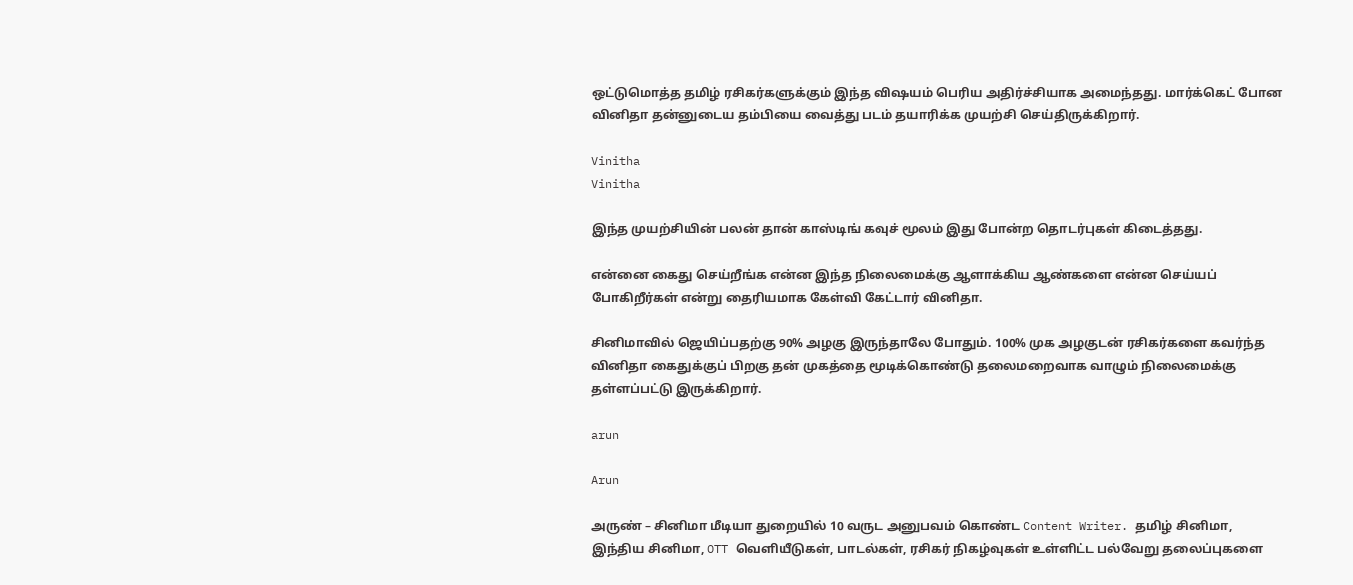ஒட்டுமொத்த தமிழ் ரசிகர்களுக்கும் இந்த விஷயம் பெரிய அதிர்ச்சியாக அமைந்தது. மார்க்கெட் போன வினிதா தன்னுடைய தம்பியை வைத்து படம் தயாரிக்க முயற்சி செய்திருக்கிறார்.

Vinitha
Vinitha

இந்த முயற்சியின் பலன் தான் காஸ்டிங் கவுச் மூலம் இது போன்ற தொடர்புகள் கிடைத்தது.

என்னை கைது செய்றீங்க என்ன இந்த நிலைமைக்கு ஆளாக்கிய ஆண்களை என்ன செய்யப் போகிறீர்கள் என்று தைரியமாக கேள்வி கேட்டார் வினிதா.

சினிமாவில் ஜெயிப்பதற்கு 90% அழகு இருந்தாலே போதும். 100% முக அழகுடன் ரசிகர்களை கவர்ந்த வினிதா கைதுக்குப் பிறகு தன் முகத்தை மூடிக்கொண்டு தலைமறைவாக வாழும் நிலைமைக்கு தள்ளப்பட்டு இருக்கிறார்.

arun

Arun

அருண் – சினிமா மீடியா துறையில் 10 வருட அனுபவம் கொண்ட Content Writer. தமிழ் சினிமா, இந்திய சினிமா, OTT வெளியீடுகள், பாடல்கள், ரசிகர் நிகழ்வுகள் உள்ளிட்ட பல்வேறு தலைப்புகளை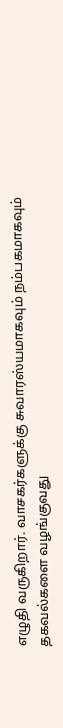எழுதி வருகிறார். வாசகர்களுக்கு சுவாரஸ்யமாகவும் நம்பகமாகவும் தகவல்களை வழங்குவது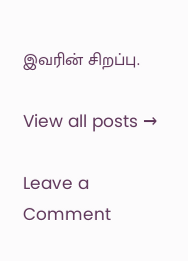இவரின் சிறப்பு.

View all posts →

Leave a Comment